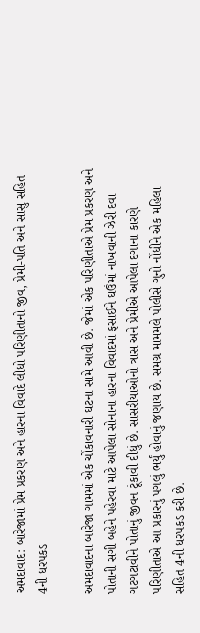અમદાવાદ: બારેજામાં પ્રેમ પ્રકરણ અને હારના વિવાદે લીધો પરિણીતાનો જીવ, પ્રેમી-પતિ અને સાસુ સહિત 4ની ધરપકડ

અમદાવાદના બારેજા ગામમાં એક ચોંકાવનારી ઘટના સામે આવી છે. જેમાં એક પરિણીતાએ પ્રેમ પ્રકરણ અને પોતાની સગી બહેને પહેરવા માટે આપેલા સોનાના હારના વિવાદમાં ફસાઈને ઘઉંમાં નાખવાની ઝેરી દવા ગટગટાવીને પોતાનું જીવન ટૂંકાવી દીધું છે. સાસરીયાઓનો ત્રાસ અને પ્રેમીએ આપેલા દગાના કારણે પરિણીતાએ આ પ્રકારનું પગલું ભર્યું હોવાનું જણાય છે. સમગ્ર મામમલે પોલીસે ગુનો નોંધીને એક મહિલા સહિત 4ની ધરપકડ કરી છે.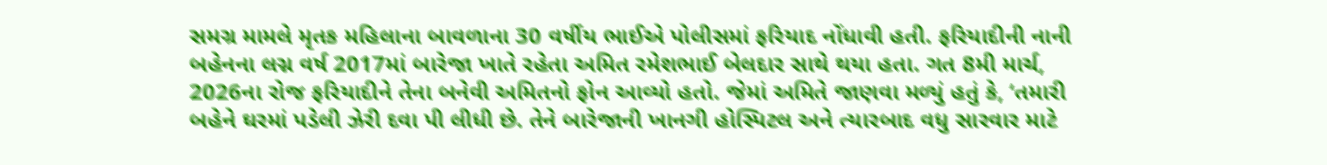સમગ્ર મામલે મૃતક મહિલાના બાવળાના 30 વર્ષીય ભાઈએ પોલીસમાં ફરિયાદ નોંધાવી હતી. ફરિયાદીની નાની બહેનના લગ્ન વર્ષ 2017માં બારેજા ખાતે રહેતા અમિત રમેશભાઈ બેલદાર સાથે થયા હતા. ગત 8મી માર્ચ, 2026ના રોજ ફરિયાદીને તેના બનેવી અમિતનો ફોન આવ્યો હતો. જેમાં અમિતે જાણવા મળ્યું હતું કે, ‘તમારી બહેને ઘરમાં પડેલી ઝેરી દવા પી લીધી છે. તેને બારેજાની ખાનગી હોસ્પિટલ અને ત્યારબાદ વધુ સારવાર માટે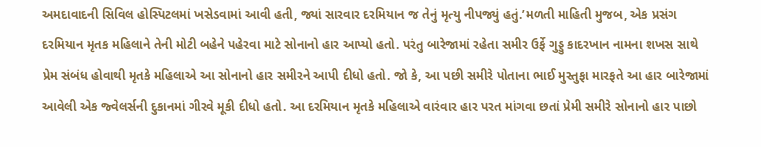અમદાવાદની સિવિલ હોસ્પિટલમાં ખસેડવામાં આવી હતી, જ્યાં સારવાર દરમિયાન જ તેનું મૃત્યુ નીપજ્યું હતું.’મળતી માહિતી મુજબ, એક પ્રસંગ દરમિયાન મૃતક મહિલાને તેની મોટી બહેને પહેરવા માટે સોનાનો હાર આપ્યો હતો. પરંતુ બારેજામાં રહેતા સમીર ઉર્ફે ગુડ્ડુ કાદરખાન નામના શખસ સાથે પ્રેમ સંબંધ હોવાથી મૃતકે મહિલાએ આ સોનાનો હાર સમીરને આપી દીધો હતો. જો કે, આ પછી સમીરે પોતાના ભાઈ મુસ્તુફા મારફતે આ હાર બારેજામાં આવેલી એક જ્વેલર્સની દુકાનમાં ગીરવે મૂકી દીધો હતો. આ દરમિયાન મૃતકે મહિલાએ વારંવાર હાર પરત માંગવા છતાં પ્રેમી સમીરે સોનાનો હાર પાછો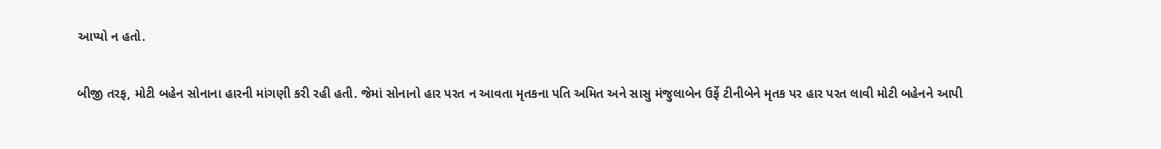આપ્યો ન હતો.

બીજી તરફ, મોટી બહેન સોનાના હારની માંગણી કરી રહી હતી. જેમાં સોનાનો હાર પરત ન આવતા મૃતકના પતિ અમિત અને સાસુ મંજુલાબેન ઉર્ફે ટીનીબેને મૃતક પર હાર પરત લાવી મોટી બહેનને આપી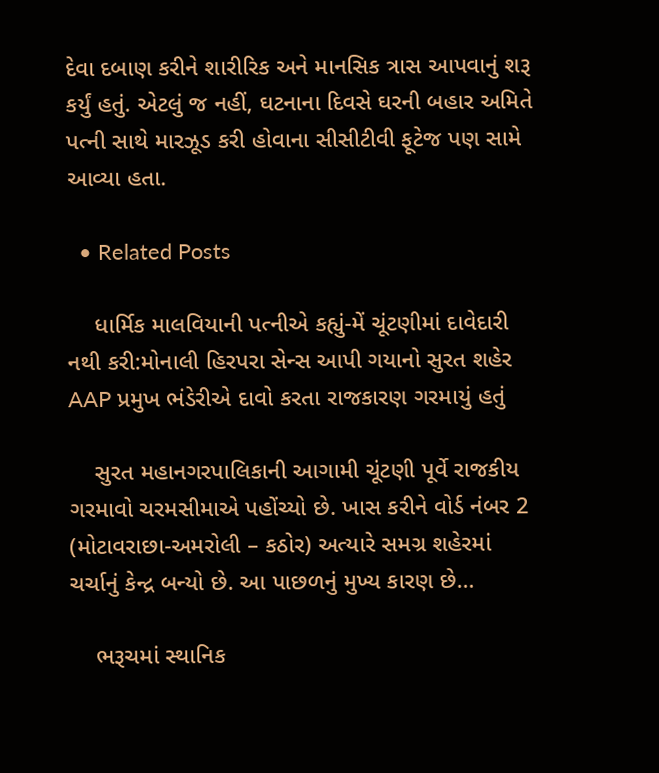દેવા દબાણ કરીને શારીરિક અને માનસિક ત્રાસ આપવાનું શરૂ કર્યું હતું. એટલું જ નહીં, ઘટનાના દિવસે ઘરની બહાર અમિતે પત્ની સાથે મારઝૂડ કરી હોવાના સીસીટીવી ફૂટેજ પણ સામે આવ્યા હતા.

  • Related Posts

    ધાર્મિક માલવિયાની પત્નીએ કહ્યું-મેં ચૂંટણીમાં દાવેદારી નથી કરી:મોનાલી હિરપરા સેન્સ આપી ગયાનો સુરત શહેર AAP પ્રમુખ ભંડેરીએ દાવો કરતા રાજકારણ ગરમાયું હતું

    સુરત મહાનગરપાલિકાની આગામી ચૂંટણી પૂર્વે રાજકીય ગરમાવો ચરમસીમાએ પહોંચ્યો છે. ખાસ કરીને વોર્ડ નંબર 2 (મોટાવરાછા-અમરોલી – કઠોર) અત્યારે સમગ્ર શહેરમાં ચર્ચાનું કેન્દ્ર બન્યો છે. આ પાછળનું મુખ્ય કારણ છે…

    ભરૂચમાં સ્થાનિક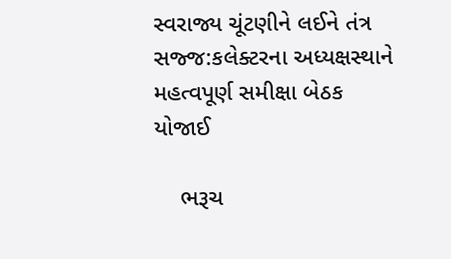સ્વરાજ્ય ચૂંટણીને લઈને તંત્ર સજ્જ:કલેક્ટરના અધ્યક્ષસ્થાને મહત્વપૂર્ણ સમીક્ષા બેઠક યોજાઈ

    ભરૂચ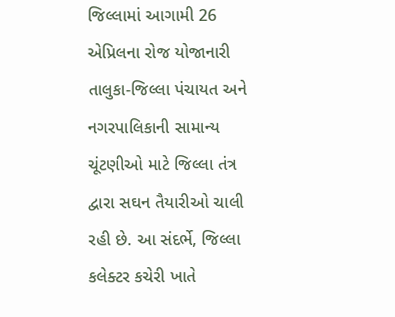જિલ્લામાં આગામી 26 એપ્રિલના રોજ યોજાનારી તાલુકા-જિલ્લા પંચાયત અને નગરપાલિકાની સામાન્ય ચૂંટણીઓ માટે જિલ્લા તંત્ર દ્વારા સઘન તૈયારીઓ ચાલી રહી છે. આ સંદર્ભે, જિલ્લા કલેક્ટર કચેરી ખાતે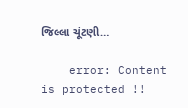જિલ્લા ચૂંટણી…

    error: Content is protected !!